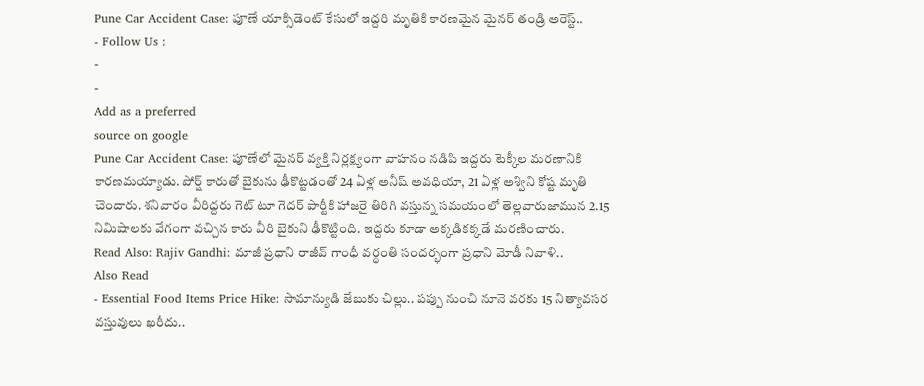Pune Car Accident Case: పూణే యాక్సిడెంట్ కేసులో ఇద్దరి మృతికి కారణమైన మైనర్ తండ్రి అరెస్ట్..
- Follow Us :
-
-
Add as a preferred
source on google
Pune Car Accident Case: పూణేలో మైనర్ వ్యక్తి నిర్లక్ష్యంగా వాహనం నడిపి ఇద్దరు టెక్కీల మరణానికి కారణమయ్యాడు. పోర్ష్ కారుతో బైకును ఢీకొట్టడంతో 24 ఏళ్ల అనీష్ అవధియా, 21 ఏళ్ల అశ్విని కోష్ట మృతి చెందారు. శనివారం వీరిద్దరు గెట్ టూ గెదర్ పార్టీకి హాజరై తిరిగి వస్తున్న సమయంలో తెల్లవారుజామున 2.15 నిమిషాలకు వేగంగా వచ్చిన కారు వీరి బైకుని ఢీకొట్టింది. ఇద్దరు కూడా అక్కడికక్కడే మరణించారు.
Read Also: Rajiv Gandhi: మాజీ ప్రధాని రాజీవ్ గాంధీ వర్ధంతి సందర్భంగా ప్రధాని మోడీ నివాళి..
Also Read
- Essential Food Items Price Hike: సామాన్యుడి జేబుకు చిల్లు.. పప్పు నుంచి నూనె వరకు 15 నిత్యావసర వస్తువులు ఖరీదు..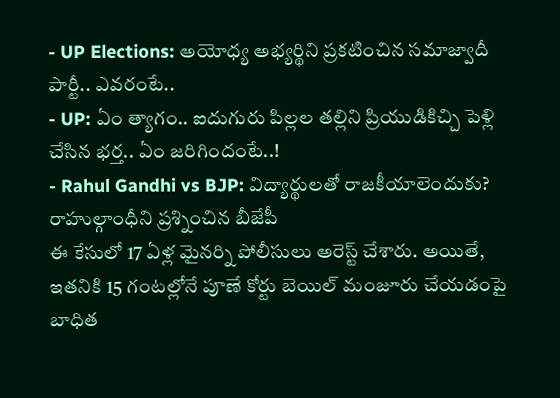- UP Elections: అయోధ్య అభ్యర్థిని ప్రకటించిన సమాజ్వాదీ పార్టీ.. ఎవరంటే..
- UP: ఏం త్యాగం.. ఐదుగురు పిల్లల తల్లిని ప్రియుడికిచ్చి పెళ్లి చేసిన భర్త.. ఏం జరిగిందంటే..!
- Rahul Gandhi vs BJP: విద్యార్థులతో రాజకీయాలెందుకు? రాహుల్గాంధీని ప్రశ్నించిన బీజేపీ
ఈ కేసులో 17 ఏళ్ల మైనర్ని పోలీసులు అరెస్ట్ చేశారు. అయితే, ఇతనికి 15 గంటల్లోనే పూణే కోర్టు బెయిల్ మంజూరు చేయడంపై బాధిత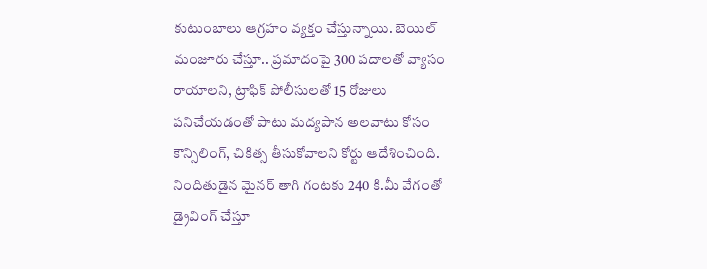కుటుంబాలు ఆగ్రహం వ్యక్తం చేస్తున్నాయి. బెయిల్ మంజూరు చేస్తూ.. ప్రమాదంపై 300 పదాలతో వ్యాసం రాయాలని, ట్రాఫిక్ పోలీసులతో 15 రోజులు పనిచేయడంతో పాటు మద్యపాన అలవాటు కోసం కౌన్సిలింగ్, చికిత్స తీసుకోవాలని కోర్టు ఆదేశించింది. నిందితుడైన మైనర్ తాగి గంటకు 240 కి.మీ వేగంతో డ్రైవింగ్ చేస్తూ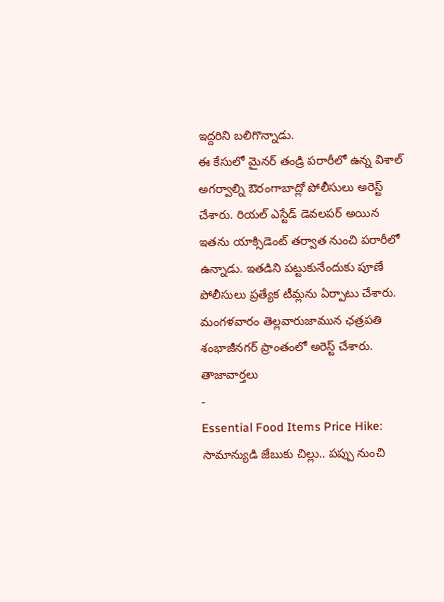ఇద్దరిని బలిగొన్నాడు.
ఈ కేసులో మైనర్ తండ్రి పరారీలో ఉన్న విశాల్ అగర్వాల్ని ఔరంగాబాద్లో పోలీసులు అరెస్ట్ చేశారు. రియల్ ఎస్టేడ్ డెవలపర్ అయిన ఇతను యాక్సిడెంట్ తర్వాత నుంచి పరారీలో ఉన్నాడు. ఇతడిని పట్టుకునేందుకు పూణే పోలీసులు ప్రత్యేక టీమ్లను ఏర్పాటు చేశారు. మంగళవారం తెల్లవారుజామున ఛత్రపతి శంభాజీనగర్ ప్రాంతంలో అరెస్ట్ చేశారు.
తాజావార్తలు
-
Essential Food Items Price Hike: సామాన్యుడి జేబుకు చిల్లు.. పప్పు నుంచి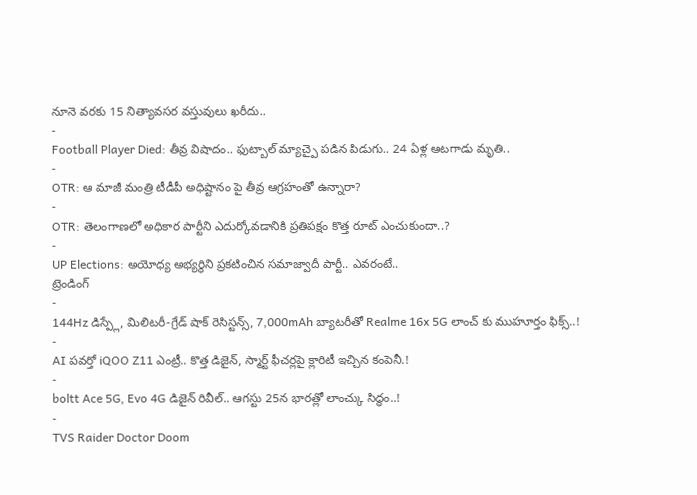నూనె వరకు 15 నిత్యావసర వస్తువులు ఖరీదు..
-
Football Player Died: తీవ్ర విషాదం.. ఫుట్బాల్ మ్యాచ్పై పడిన పిడుగు.. 24 ఏళ్ల ఆటగాడు మృతి..
-
OTR: ఆ మాజీ మంత్రి టీడీపీ అధిష్టానం పై తీవ్ర ఆగ్రహంతో ఉన్నారా?
-
OTR: తెలంగాణలో అధికార పార్టీని ఎదుర్కోవడానికి ప్రతిపక్షం కొత్త రూట్ ఎంచుకుందా..?
-
UP Elections: అయోధ్య అభ్యర్థిని ప్రకటించిన సమాజ్వాదీ పార్టీ.. ఎవరంటే..
ట్రెండింగ్
-
144Hz డిస్ప్లే, మిలిటరీ-గ్రేడ్ షాక్ రెసిస్టన్స్, 7,000mAh బ్యాటరీతో Realme 16x 5G లాంచ్ కు ముహూర్తం ఫిక్స్..!
-
AI పవర్తో iQOO Z11 ఎంట్రీ.. కొత్త డిజైన్, స్మార్ట్ ఫీచర్లపై క్లారిటీ ఇచ్చిన కంపెనీ.!
-
boltt Ace 5G, Evo 4G డిజైన్ రివీల్.. ఆగస్టు 25న భారత్లో లాంచ్కు సిద్ధం..!
-
TVS Raider Doctor Doom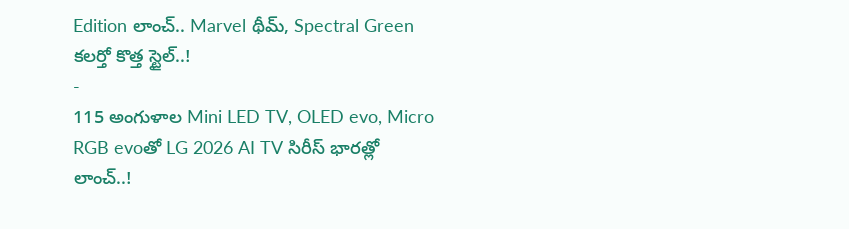Edition లాంచ్.. Marvel థీమ్, Spectral Green కలర్తో కొత్త స్టైల్..!
-
115 అంగుళాల Mini LED TV, OLED evo, Micro RGB evoతో LG 2026 AI TV సిరీస్ భారత్లో లాంచ్..!